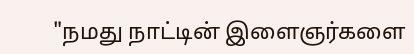"நமது நாட்டின் இளைஞர்களை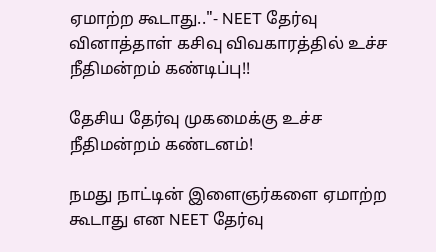ஏமாற்ற கூடாது.."- NEET தேர்வு வினாத்தாள் கசிவு விவகாரத்தில் உச்ச நீதிமன்றம் கண்டிப்பு!!

தேசிய தேர்வு முகமைக்கு உச்ச நீதிமன்றம் கண்டனம்!

நமது நாட்டின் இளைஞர்களை ஏமாற்ற கூடாது என NEET தேர்வு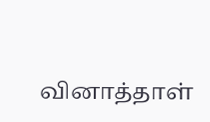வினாத்தாள்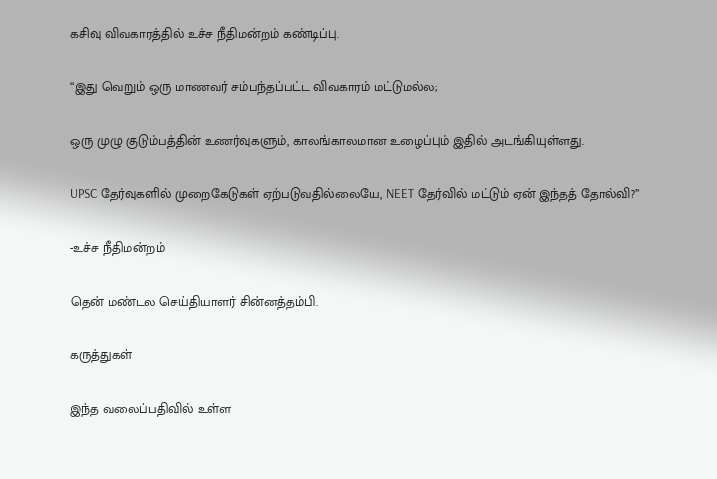கசிவு விவகாரத்தில் உச்ச நீதிமன்றம் கண்டிப்பு.

“இது வெறும் ஒரு மாணவர் சம்பந்தப்பட்ட விவகாரம் மட்டுமல்ல;

ஒரு முழு குடும்பத்தின் உணர்வுகளும், காலங்காலமான உழைப்பும் இதில் அடங்கியுள்ளது.

UPSC தேர்வுகளில் முறைகேடுகள் ஏற்படுவதில்லையே, NEET தேர்வில் மட்டும் ஏன் இந்தத் தோல்வி?”

-உச்ச நீதிமன்றம்

தென் மண்டல செய்தியாளர் சின்னத்தம்பி.

கருத்துகள்

இந்த வலைப்பதிவில் உள்ள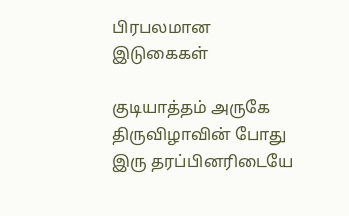பிரபலமான இடுகைகள்

குடியாத்தம் அருகே திருவிழாவின் போது இரு தரப்பினரிடையே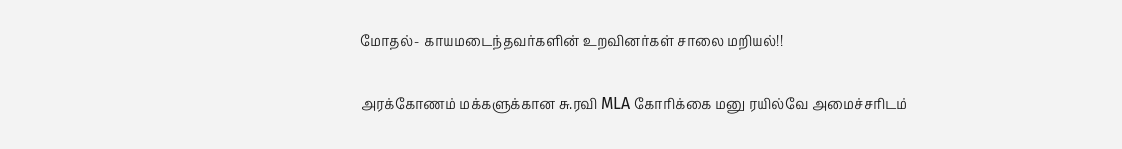மோதல்- காயமடைந்தவர்களின் உறவினர்கள் சாலை மறியல்!!

அரக்கோணம் மக்களுக்கான சு.ரவி MLA கோரிக்கை மனு ரயில்வே அமைச்சரிடம்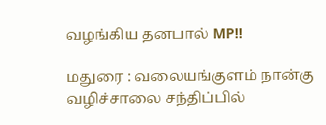வழங்கிய தனபால் MP!!

மதுரை : வலையங்குளம் நான்கு வழிச்சாலை சந்திப்பில்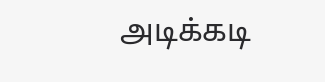அடிக்கடி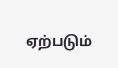ஏற்படும்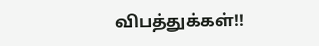விபத்துக்கள்!!